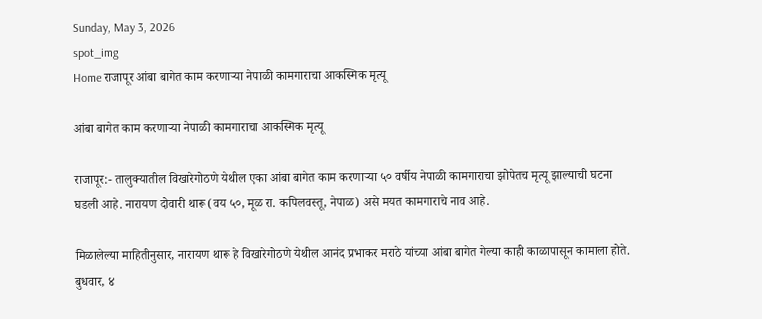Sunday, May 3, 2026
spot_img
Home राजापूर आंबा बागेत काम करणाऱ्या नेपाळी कामगाराचा आकस्मिक मृत्यू

आंबा बागेत काम करणाऱ्या नेपाळी कामगाराचा आकस्मिक मृत्यू

राजापूर:- तालुक्यातील विखारेगोठणे येथील एका आंबा बागेत काम करणाऱ्या ५० वर्षीय नेपाळी कामगाराचा झोपेतच मृत्यू झाल्याची घटना घडली आहे. नारायण दोवारी थारू (वय ५०, मूळ रा. कपिलवस्तू, नेपाळ) असे मयत कामगाराचे नाव आहे.

मिळालेल्या माहितीनुसार, नारायण थारू हे विखारेगोठणे येथील आनंद प्रभाकर मराठे यांच्या आंबा बागेत गेल्या काही काळापासून कामाला होते. बुधवार, ४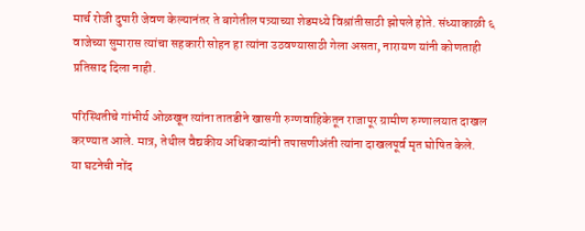मार्च रोजी दुपारी जेवण केल्यानंतर ते बागेतील पत्र्याच्या शेडमध्ये विश्रांतीसाठी झोपले होते. संध्याकाळी ६ वाजेच्या सुमारास त्यांचा सहकारी सोहन हा त्यांना उठवण्यासाठी गेला असता, नारायण यांनी कोणताही प्रतिसाद दिला नाही.

परिस्थितीचे गांभीर्य ओळखून त्यांना तातडीने खासगी रुग्णवाहिकेतून राजापूर ग्रामीण रुग्णालयात दाखल करण्यात आले. मात्र, तेथील वैद्यकीय अधिकाऱ्यांनी तपासणीअंती त्यांना दाखलपूर्व मृत घोषित केले.
या घटनेची नोंद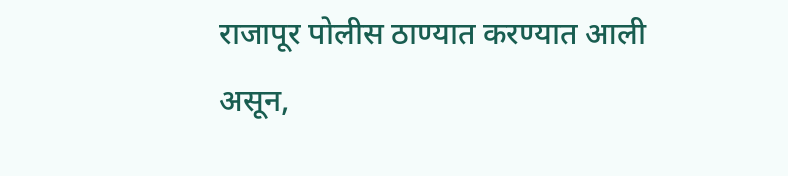राजापूर पोलीस ठाण्यात करण्यात आली असून,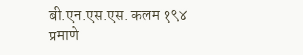बी.एन.एस.एस. कलम १९४ प्रमाणे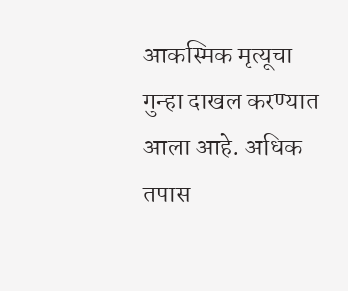आकस्मिक मृत्यूचा गुन्हा दाखल करण्यात आला आहे. अधिक तपास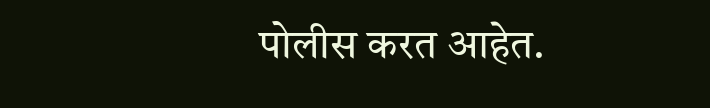पोलीस करत आहेत.